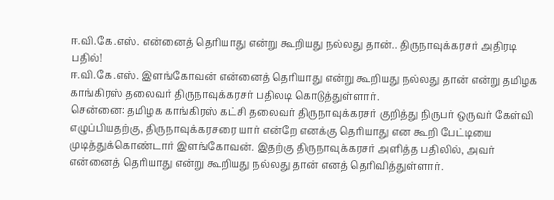ஈ.வி.கே.எஸ். என்னைத் தெரியாது என்று கூறியது நல்லது தான்.. திருநாவுக்கரசர் அதிரடி பதில்!
ஈ.வி.கே.எஸ். இளங்கோவன் என்னைத் தெரியாது என்று கூறியது நல்லது தான் என்று தமிழக காங்கிரஸ் தலைவர் திருநாவுக்கரசர் பதிலடி கொடுத்துள்ளார்.
சென்னை: தமிழக காங்கிரஸ் கட்சி தலைவர் திருநாவுக்கரசர் குறித்து நிருபர் ஒருவர் கேள்வி எழுப்பியதற்கு, திருநாவுக்கரசரை யார் என்றே எனக்கு தெரியாது என கூறி பேட்டியை முடித்துக்கொண்டார் இளங்கோவன். இதற்கு திருநாவுக்கரசர் அளித்த பதிலில், அவர் என்னைத் தெரியாது என்று கூறியது நல்லது தான் எனத் தெரிவித்துள்ளார்.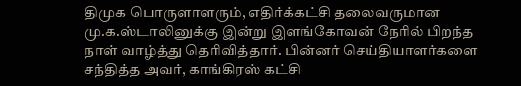திமுக பொருளாளரும், எதிர்க்கட்சி தலைவருமான மு.க.ஸ்டாலினுக்கு இன்று இளங்கோவன் நேரில் பிறந்த நாள் வாழ்த்து தெரிவித்தார். பின்னர் செய்தியாளர்களை சந்தித்த அவர், காங்கிரஸ் கட்சி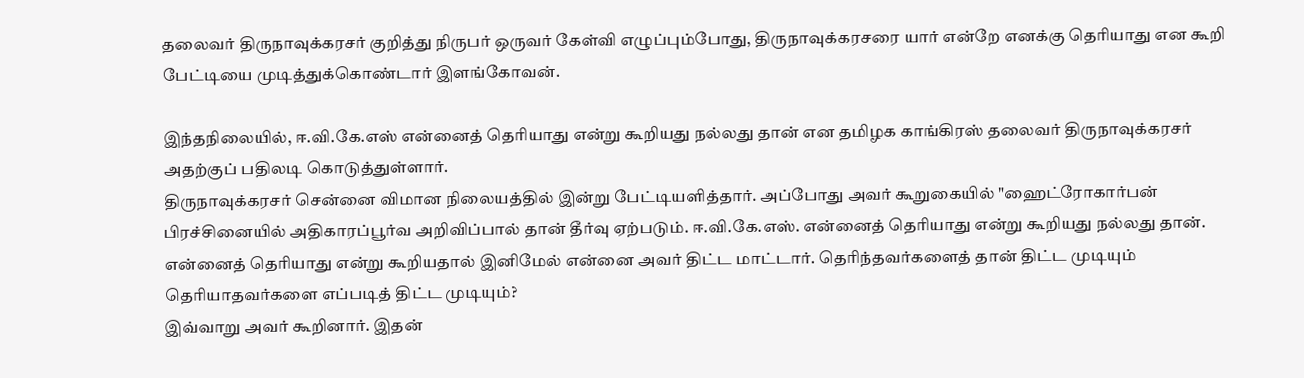தலைவர் திருநாவுக்கரசர் குறித்து நிருபர் ஒருவர் கேள்வி எழுப்பும்போது, திருநாவுக்கரசரை யார் என்றே எனக்கு தெரியாது என கூறி பேட்டியை முடித்துக்கொண்டார் இளங்கோவன்.

இந்தநிலையில், ஈ.வி.கே.எஸ் என்னைத் தெரியாது என்று கூறியது நல்லது தான் என தமிழக காங்கிரஸ் தலைவர் திருநாவுக்கரசர் அதற்குப் பதிலடி கொடுத்துள்ளார்.
திருநாவுக்கரசர் சென்னை விமான நிலையத்தில் இன்று பேட்டியளித்தார். அப்போது அவர் கூறுகையில் "ஹைட்ரோகார்பன் பிரச்சினையில் அதிகாரப்பூர்வ அறிவிப்பால் தான் தீர்வு ஏற்படும். ஈ.வி.கே.எஸ். என்னைத் தெரியாது என்று கூறியது நல்லது தான்.
என்னைத் தெரியாது என்று கூறியதால் இனிமேல் என்னை அவர் திட்ட மாட்டார். தெரிந்தவர்களைத் தான் திட்ட முடியும் தெரியாதவர்களை எப்படித் திட்ட முடியும்?
இவ்வாறு அவர் கூறினார். இதன்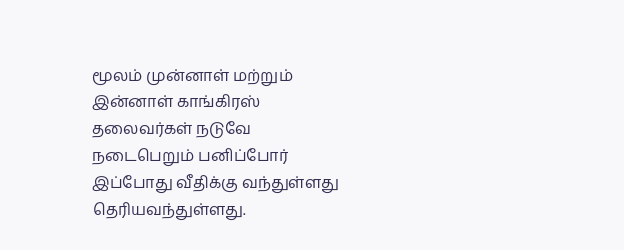மூலம் முன்னாள் மற்றும் இன்னாள் காங்கிரஸ் தலைவர்கள் நடுவே நடைபெறும் பனிப்போர் இப்போது வீதிக்கு வந்துள்ளது தெரியவந்துள்ளது.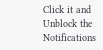Click it and Unblock the Notifications